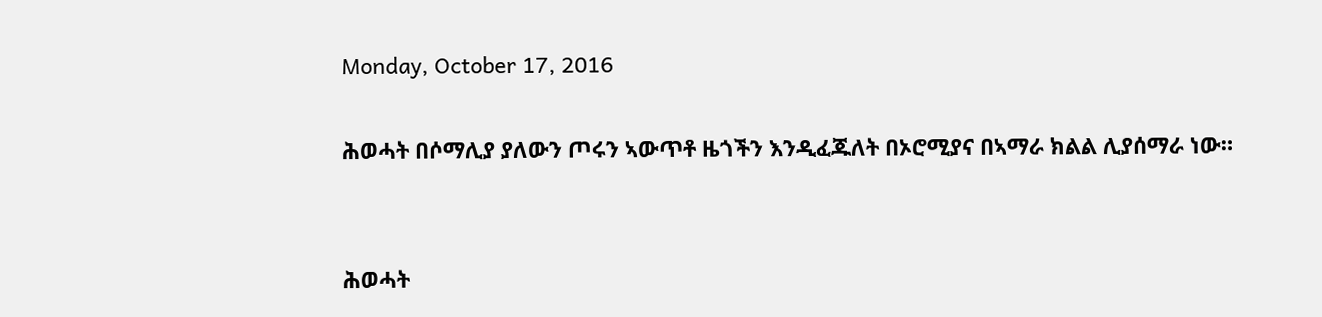Monday, October 17, 2016

ሕወሓት በሶማሊያ ያለውን ጦሩን ኣውጥቶ ዜጎችን እንዲፈጁለት በኦሮሚያና በኣማራ ክልል ሊያሰማራ ነው።


ሕወሓት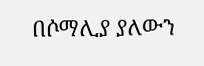በሶማሊያ ያለውን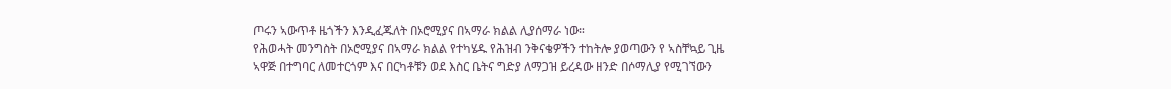ጦሩን ኣውጥቶ ዜጎችን እንዲፈጁለት በኦሮሚያና በኣማራ ክልል ሊያሰማራ ነው።
የሕወሓት መንግስት በኦሮሚያና በኣማራ ክልል የተካሄዱ የሕዝብ ንቅናቄዎችን ተከትሎ ያወጣውን የ ኣስቸኳይ ጊዜ ኣዋጅ በተግባር ለመተርጎም እና በርካቶቹን ወደ እስር ቤትና ግድያ ለማጋዝ ይረዳው ዘንድ በሶማሊያ የሚገኘውን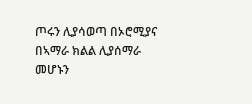ጦሩን ሊያሳወጣ በኦሮሚያና በኣማራ ክልል ሊያሰማራ መሆኑን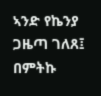ኣንድ የኬንያ ጋዜጣ ገለጸ፤ በምትኩ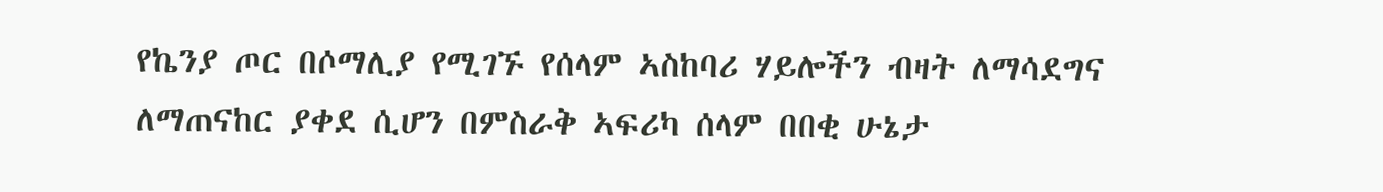የኬንያ ጦር በሶማሊያ የሚገኙ የሰላም ኣስከባሪ ሃይሎችን ብዛት ለማሳደግና ለማጠናከር ያቀደ ሲሆን በምስራቅ ኣፍሪካ ሰላም በበቂ ሁኔታ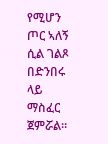የሚሆን ጦር ኣለኝ ሲል ገልጾ በድንበሩ ላይ ማስፈር ጀምሯል።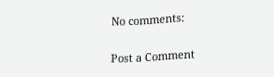No comments:

Post a Comment